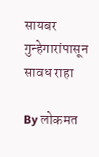सायबर गुन्हेगारांपासून सावध राहा

By लोकमत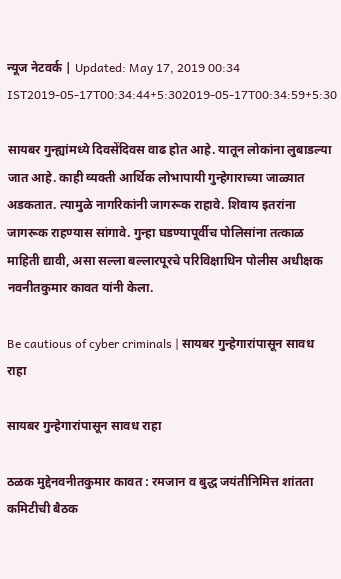न्यूज नेटवर्क | Updated: May 17, 2019 00:34 IST2019-05-17T00:34:44+5:302019-05-17T00:34:59+5:30

सायबर गुन्ह्यांमध्ये दिवसेंदिवस वाढ होत आहे. यातून लोकांना लुबाडल्या जात आहे. काही व्यक्ती आर्थिक लोभापायी गुन्हेगाराच्या जाळ्यात अडकतात. त्यामुळे नागरिकांनी जागरूक राहावे. शिवाय इतरांना जागरूक राहण्यास सांगावे. गुन्हा घडण्यापूर्वीच पोलिसांना तत्काळ माहिती द्यावी, असा सल्ला बल्लारपूरचे परिविक्षाधिन पोलीस अधीक्षक नवनीतकुमार कावत यांनी केला.

Be cautious of cyber criminals | सायबर गुन्हेगारांपासून सावध राहा

सायबर गुन्हेगारांपासून सावध राहा

ठळक मुद्देनवनीतकुमार कावत : रमजान व बुद्ध जयंतीनिमित्त शांतता कमिटीची बैठक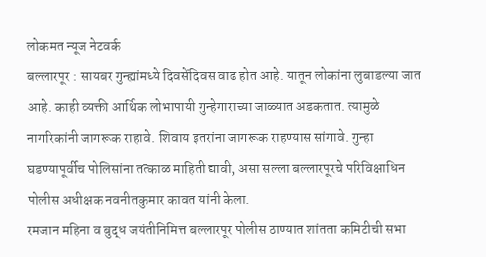लोकमत न्यूज नेटवर्क
बल्लारपूर : सायबर गुन्ह्यांमध्ये दिवसेंदिवस वाढ होत आहे. यातून लोकांना लुबाडल्या जात आहे. काही व्यक्ती आर्थिक लोभापायी गुन्हेगाराच्या जाळ्यात अडकतात. त्यामुळे नागरिकांनी जागरूक राहावे. शिवाय इतरांना जागरूक राहण्यास सांगावे. गुन्हा घडण्यापूर्वीच पोलिसांना तत्काळ माहिती द्यावी, असा सल्ला बल्लारपूरचे परिविक्षाधिन पोलीस अधीक्षक नवनीतकुमार कावत यांनी केला.
रमजान महिना व बुद्ध जयंतीनिमित्त बल्लारपूर पोलीस ठाण्यात शांतता कमिटीची सभा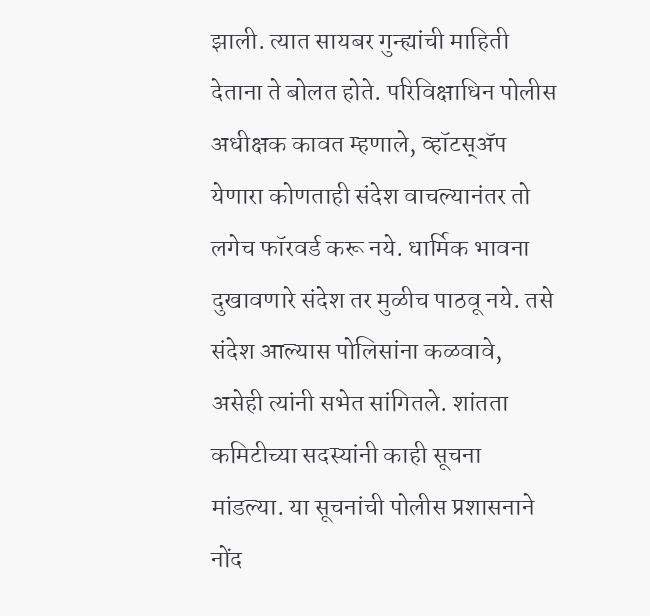झाली. त्यात सायबर गुन्ह्यांची माहिती देताना ते बोलत होते. परिविक्षाधिन पोलीस अधीक्षक कावत म्हणाले, व्हॉटस्अ‍ॅप येणारा कोणताही संदेश वाचल्यानंतर तो लगेच फॉरवर्ड करू नये. धार्मिक भावना दुखावणारे संदेश तर मुळीच पाठवू नये. तसे संदेश आल्यास पोलिसांना कळवावे, असेही त्यांनी सभेत सांगितले. शांतता कमिटीच्या सदस्यांनी काही सूचना मांडल्या. या सूचनांची पोलीस प्रशासनाने नोंद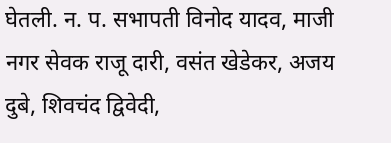घेतली. न. प. सभापती विनोद यादव, माजी नगर सेवक राजू दारी, वसंत खेडेकर, अजय दुबे, शिवचंद द्विवेदी,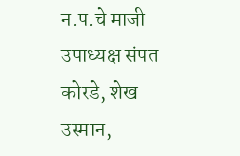न.प.चे माजी उपाध्यक्ष संपत कोरडे, शेख उस्मान,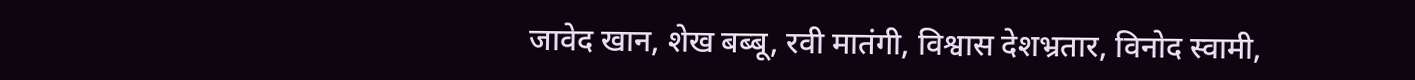जावेद खान, शेख बब्बू, रवी मातंगी, विश्वास देशभ्रतार, विनोद स्वामी,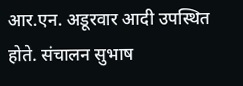आर.एन. अडूरवार आदी उपस्थित होते. संचालन सुभाष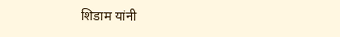शिडाम यांनी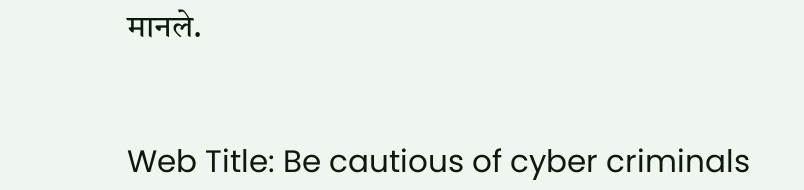मानले.


Web Title: Be cautious of cyber criminals